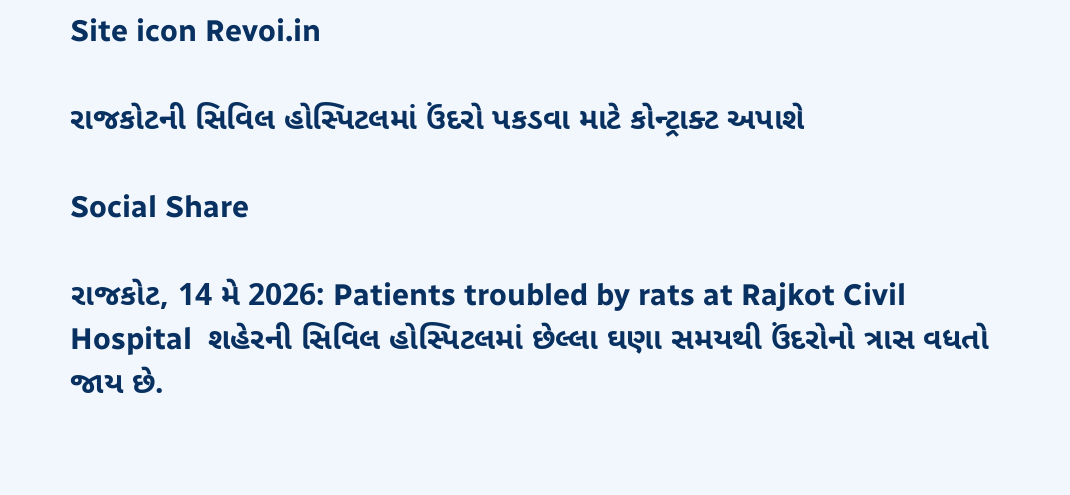Site icon Revoi.in

રાજકોટની સિવિલ હોસ્પિટલમાં ઉંદરો પકડવા માટે કોન્ટ્રાક્ટ અપાશે

Social Share

રાજકોટ, 14 મે 2026: Patients troubled by rats at Rajkot Civil Hospital  શહેરની સિવિલ હોસ્પિટલમાં છેલ્લા ઘણા સમયથી ઉંદરોનો ત્રાસ વધતો જાય છે.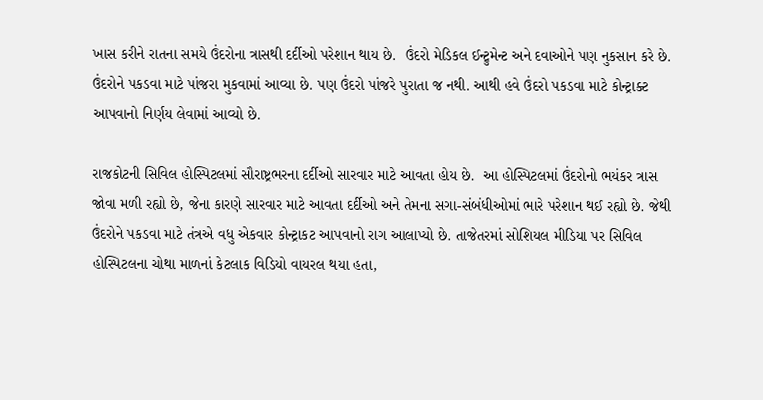ખાસ કરીને રાતના સમયે ઉંદરોના ત્રાસથી દર્દીઓ પરેશાન થાય છે.  ઉંદરો મેડિકલ ઈન્ટ્રુમેન્ટ અને દવાઓને પણ નુકસાન કરે છે. ઉંદરોને પકડવા માટે પાંજરા મુકવામાં આવ્યા છે. પણ ઉંદરો પાંજરે પુરાતા જ નથી. આથી હવે ઉંદરો પકડવા માટે કોન્ટ્રાક્ટ આપવાનો નિર્ણય લેવામાં આવ્યો છે.

રાજકોટની સિવિલ હોસ્પિટલમાં સૌરાષ્ટ્રભરના દર્દીઓ સારવાર માટે આવતા હોય છે.  આ હોસ્પિટલમાં ઉંદરોનો ભયંકર ત્રાસ જોવા મળી રહ્યો છે, જેના કારણે સારવાર માટે આવતા દર્દીઓ અને તેમના સગા-સંબંધીઓમાં ભારે પરેશાન થઈ રહ્યો છે. જેથી ઉંદરોને પકડવા માટે તંત્રએ વધુ એકવાર કોન્ટ્રાકટ આપવાનો રાગ આલાપ્યો છે. તાજેતરમાં સોશિયલ મીડિયા પર સિવિલ હોસ્પિટલના ચોથા માળનાં કેટલાક વિડિયો વાયરલ થયા હતા,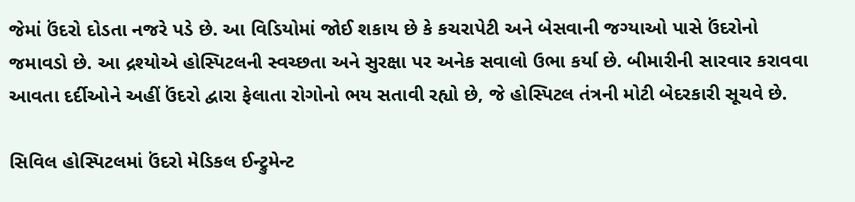જેમાં ઉંદરો દોડતા નજરે પડે છે. આ વિડિયોમાં જોઈ શકાય છે કે કચરાપેટી અને બેસવાની જગ્યાઓ પાસે ઉંદરોનો જમાવડો છે. આ દ્રશ્યોએ હોસ્પિટલની સ્વચ્છતા અને સુરક્ષા પર અનેક સવાલો ઉભા કર્યા છે. બીમારીની સારવાર કરાવવા આવતા દર્દીઓને અહીં ઉંદરો દ્વારા ફેલાતા રોગોનો ભય સતાવી રહ્યો છે, જે હોસ્પિટલ તંત્રની મોટી બેદરકારી સૂચવે છે.

સિવિલ હોસ્પિટલમાં ઉંદરો મેડિકલ ઈન્ટ્રુમેન્ટ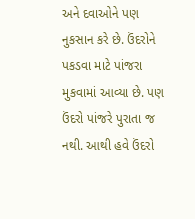અને દવાઓને પણ નુકસાન કરે છે. ઉંદરોને પકડવા માટે પાંજરા મુકવામાં આવ્યા છે. પણ ઉંદરો પાંજરે પુરાતા જ નથી. આથી હવે ઉંદરો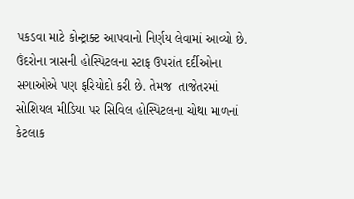પકડવા માટે કોન્ટ્રાક્ટ આપવાનો નિર્ણય લેવામાં આવ્યો છે. ઉંદરોના ત્રાસની હોસ્પિટલના સ્ટાફ ઉપરાંત દર્દીઓના સગાઓએ પણ ફરિયોદો કરી છે. તેમજ  તાજેતરમાં સોશિયલ મીડિયા પર સિવિલ હોસ્પિટલના ચોથા માળનાં કેટલાક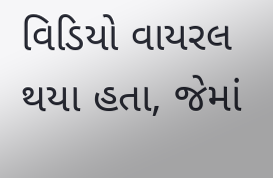વિડિયો વાયરલ થયા હતા, જેમાં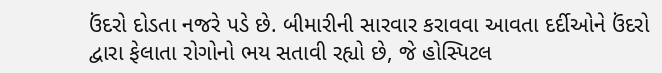ઉંદરો દોડતા નજરે પડે છે. બીમારીની સારવાર કરાવવા આવતા દર્દીઓને ઉંદરો દ્વારા ફેલાતા રોગોનો ભય સતાવી રહ્યો છે, જે હોસ્પિટલ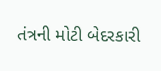તંત્રની મોટી બેદરકારી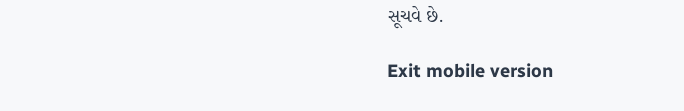સૂચવે છે.

Exit mobile version